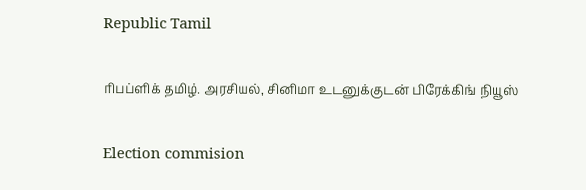Republic Tamil

ரிபப்ளிக் தமிழ். அரசியல், சினிமா உடனுக்குடன் பிரேக்கிங் நியூஸ்

Election commision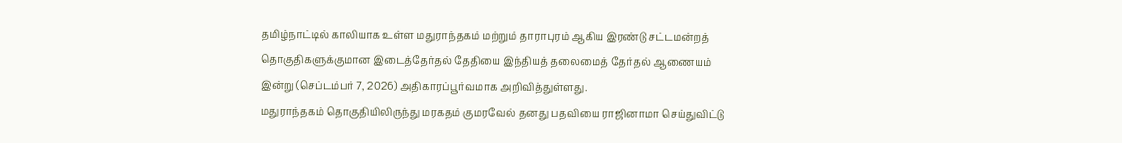தமிழ்நாட்டில் காலியாக உள்ள மதுராந்தகம் மற்றும் தாராபுரம் ஆகிய இரண்டு சட்டமன்றத் தொகுதிகளுக்குமான இடைத்தேர்தல் தேதியை இந்தியத் தலைமைத் தேர்தல் ஆணையம் இன்று (செப்டம்பர் 7, 2026) அதிகாரப்பூர்வமாக அறிவித்துள்ளது.
மதுராந்தகம் தொகுதியிலிருந்து மரகதம் குமரவேல் தனது பதவியை ராஜினாமா செய்துவிட்டு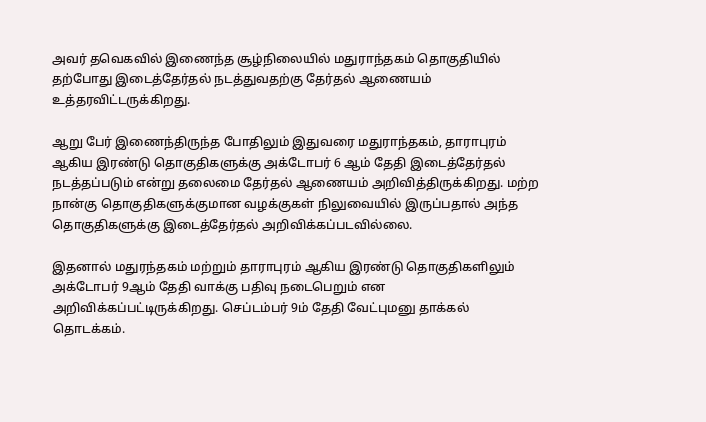அவர் தவெகவில் இணைந்த சூழ்நிலையில் மதுராந்தகம் தொகுதியில் தற்போது இடைத்தேர்தல் நடத்துவதற்கு தேர்தல் ஆணையம் உத்தரவிட்டருக்கிறது.

ஆறு பேர் இணைந்திருந்த போதிலும் இதுவரை மதுராந்தகம், தாராபுரம் ஆகிய இரண்டு தொகுதிகளுக்கு அக்டோபர் 6 ஆம் தேதி இடைத்தேர்தல் நடத்தப்படும் என்று தலைமை தேர்தல் ஆணையம் அறிவித்திருக்கிறது. மற்ற நான்கு தொகுதிகளுக்குமான வழக்குகள் நிலுவையில் இருப்பதால் அந்த தொகுதிகளுக்கு இடைத்தேர்தல் அறிவிக்கப்படவில்லை.

இதனால் மதுரந்தகம் மற்றும் தாராபுரம் ஆகிய இரண்டு தொகுதிகளிலும் அக்டோபர் 9ஆம் தேதி வாக்கு பதிவு நடைபெறும் என அறிவிக்கப்பட்டிருக்கிறது. செப்டம்பர் 9ம் தேதி வேட்புமனு தாக்கல் தொடக்கம்.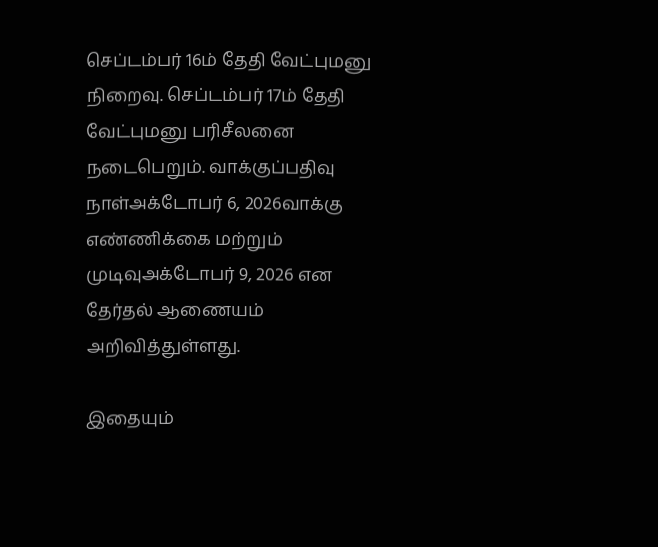செப்டம்பர் 16ம் தேதி வேட்புமனு நிறைவு. செப்டம்பர் 17ம் தேதி வேட்புமனு பரிசீலனை நடைபெறும். வாக்குப்பதிவு நாள்அக்டோபர் 6, 2026வாக்கு எண்ணிக்கை மற்றும் முடிவுஅக்டோபர் 9, 2026 என தேர்தல் ஆணையம் அறிவித்துள்ளது.

இதையும்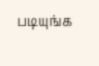படியுங்க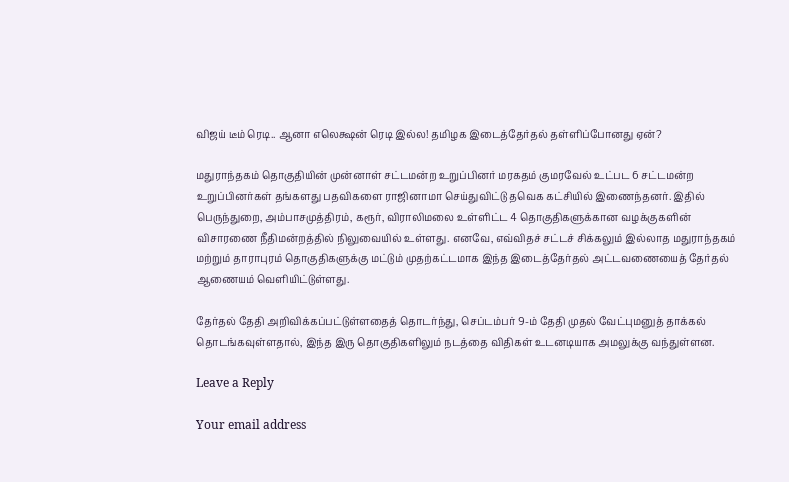விஜய் டீம் ரெடி.. ஆனா எலெக்ஷன் ரெடி இல்ல! தமிழக இடைத்தேர்தல் தள்ளிப்போனது ஏன்?

மதுராந்தகம் தொகுதியின் முன்னாள் சட்டமன்ற உறுப்பினர் மரகதம் குமரவேல் உட்பட 6 சட்டமன்ற உறுப்பினர்கள் தங்களது பதவிகளை ராஜினாமா செய்துவிட்டு தவெக கட்சியில் இணைந்தனர். இதில் பெருந்துறை, அம்பாசமுத்திரம், கரூர், விராலிமலை உள்ளிட்ட 4 தொகுதிகளுக்கான வழக்குகளின் விசாரணை நீதிமன்றத்தில் நிலுவையில் உள்ளது. எனவே, எவ்விதச் சட்டச் சிக்கலும் இல்லாத மதுராந்தகம் மற்றும் தாராபுரம் தொகுதிகளுக்கு மட்டும் முதற்கட்டமாக இந்த இடைத்தேர்தல் அட்டவணையைத் தேர்தல் ஆணையம் வெளியிட்டுள்ளது.

தேர்தல் தேதி அறிவிக்கப்பட்டுள்ளதைத் தொடர்ந்து, செப்டம்பர் 9-ம் தேதி முதல் வேட்புமனுத் தாக்கல் தொடங்கவுள்ளதால், இந்த இரு தொகுதிகளிலும் நடத்தை விதிகள் உடனடியாக அமலுக்கு வந்துள்ளன.

Leave a Reply

Your email address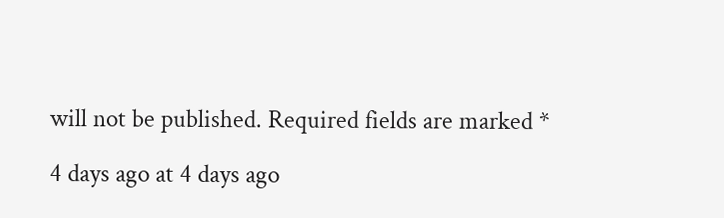will not be published. Required fields are marked *

4 days ago at 4 days ago